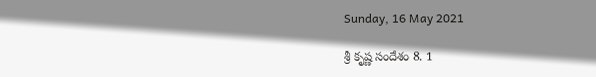Sunday, 16 May 2021

శ్రీ కృష్ణ సందేశం 8. 1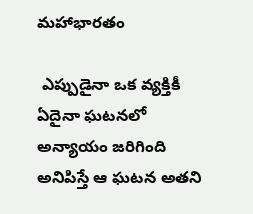మహాభారతం

 ఎప్పుడైనా ఒక వ్యక్తికీ ఏదైనా ఘటనలో అన్యాయం జరిగింది అనిపిస్తే ఆ ఘటన అతని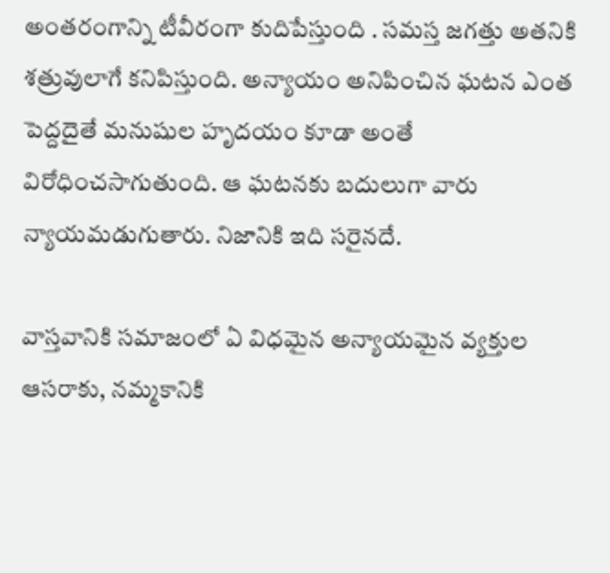అంతరంగాన్ని టీవీరంగా కుదిపేస్తుంది . సమస్త జగత్తు అతనికి శత్రువులాగే కనిపిస్తుంది. అన్యాయం అనిపించిన ఘటన ఎంత పెద్దదైతే మనుషుల హృదయం కూడా అంతే విరోధించసాగుతుంది. ఆ ఘటనకు బదులుగా వారు న్యాయమడుగుతారు. నిజానికి ఇది సరైనదే.

వాస్తవానికి సమాజంలో ఏ విధమైన అన్యాయమైన వ్యక్తుల ఆసరాకు, నమ్మకానికి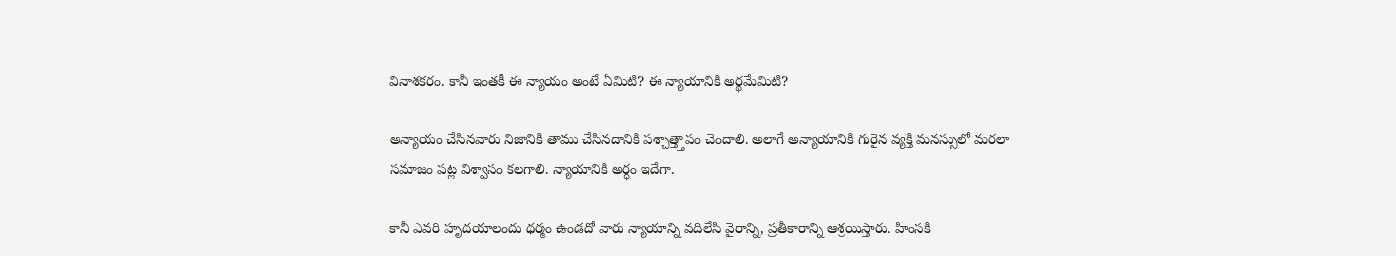వినాశకరం. కానీ ఇంతకీ ఈ న్యాయం అంటే ఏమిటి? ఈ న్యాయానికి అర్థమేమిటి?

అన్యాయం చేసినవారు నిజానికి తాము చేసినదానికి పశ్చాత్త్తాపం చెందాలి. అలాగే అన్యాయానికి గురైన వ్యక్తి మనస్సులో మరలా సమాజం పట్ల విశ్వాసం కలగాలి. న్యాయానికి అర్ధం ఇదేగా.

కానీ ఎవరి హృదయాలందు ధర్మం ఉండదో వారు న్యాయాన్ని వదిలేసి వైరాన్ని, ప్రతీకారాన్ని ఆశ్రయిస్తారు. హింసకి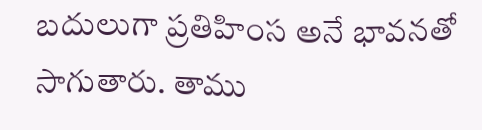బదులుగా ప్రతిహింస అనే భావనతో సాగుతారు. తాము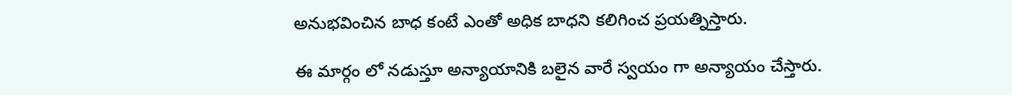అనుభవించిన బాధ కంటే ఎంతో అధిక బాధని కలిగించ ప్రయత్నిస్తారు.

ఈ మార్గం లో నడుస్తూ అన్యాయానికి బలైన వారే స్వయం గా అన్యాయం చేస్తారు.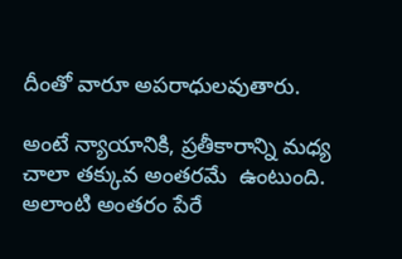దీంతో వారూ అపరాధులవుతారు.

అంటే న్యాయానికి, ప్రతీకారాన్ని మధ్య చాలా తక్కువ అంతరమే  ఉంటుంది. అలాంటి అంతరం పేరే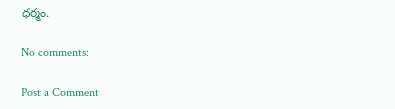ధర్మం.

No comments:

Post a Comment